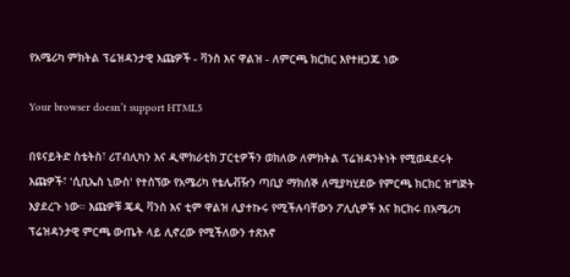የአሜሪካ ምክትል ፕሬዝዳንታዊ እጩዎች - ቫንስ እና ዋልዝ - ለምርጫ ክርክር እየተዘጋጁ ነው

Your browser doesn’t support HTML5

በዩናይትድ ስቴትስ፣ ሪፐብሊካን እና ዲሞክራቲክ ፓርቲዎችን ወክለው ለምክትል ፕሬዝዳንትነት የሚወዳደሩት እጩዎች፣ 'ሲቢኤስ ኒውስ' የተሰኘው የአሜሪካ የቴሌቭዥን ጣቢያ ማክሰኞ ለሚያካሂደው የምርጫ ክርክር ዝግጅት እያደረጉ ነው። እጩዎቹ ጄዲ ቫንስ እና ቲም ዋልዝ ሊያተኩሩ የሚችሉባቸውን ፖሊሲዎች እና ክርክሩ በአሜሪካ ፕሬዝዳንታዊ ምርጫ ውጤት ላይ ሊኖረው የሚችለውን ተጽእኖ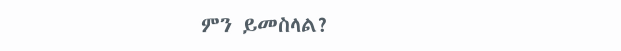ምን ይመስላል?